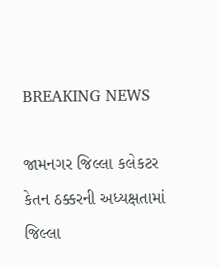BREAKING NEWS

જામનગર જિલ્લા કલેકટર કેતન ઠક્કરની અધ્યક્ષતામાં જિલ્લા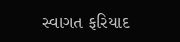સ્વાગત ફરિયાદ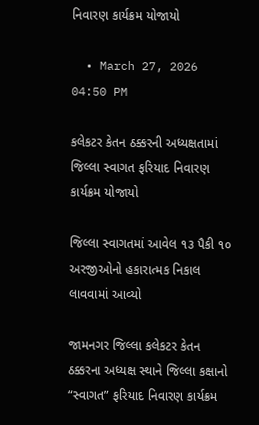નિવારણ કાર્યક્રમ યોજાયો

  • March 27, 2026 04:50 PM

કલેકટર કેતન ઠક્કરની અધ્યક્ષતામાં જિલ્લા સ્વાગત ફરિયાદ નિવારણ કાર્યક્રમ યોજાયો

જિલ્લા સ્વાગતમાં આવેલ ૧૩ પૈકી ૧૦ અરજીઓનો હકારાત્મક નિકાલ લાવવામાં આવ્યો

જામનગર જિલ્લા કલેકટર કેતન ઠક્કરના અધ્યક્ષ સ્થાને જિલ્લા કક્ષાનો “સ્વાગત” ફરિયાદ નિવારણ કાર્યક્રમ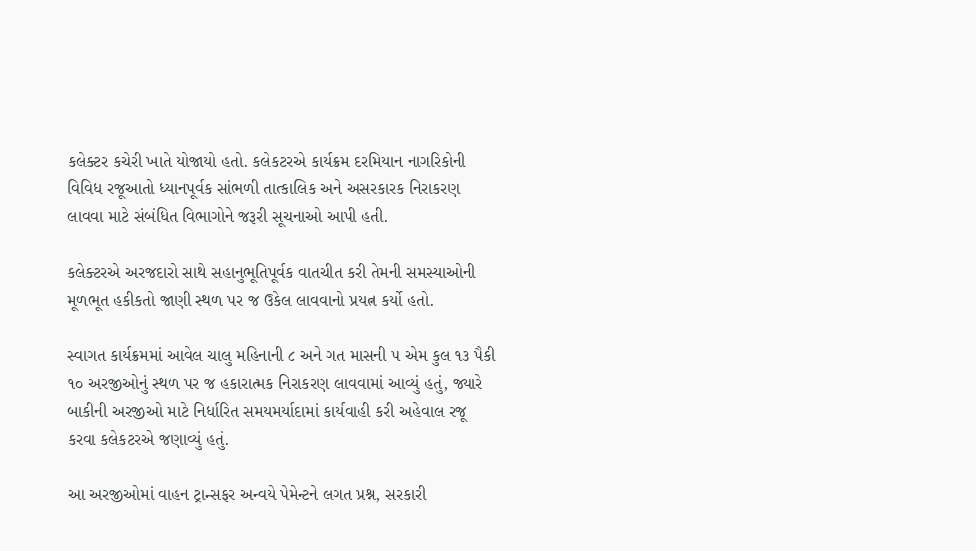કલેક્ટર કચેરી ખાતે યોજાયો હતો. કલેકટરએ કાર્યક્રમ દરમિયાન નાગરિકોની વિવિધ રજૂઆતો ધ્યાનપૂર્વક સાંભળી તાત્કાલિક અને અસરકારક નિરાકરણ લાવવા માટે સંબંધિત વિભાગોને જરૂરી સૂચનાઓ આપી હતી.

કલેક્ટરએ અરજદારો સાથે સહાનુભૂતિપૂર્વક વાતચીત કરી તેમની સમસ્યાઓની મૂળભૂત હકીકતો જાણી સ્થળ પર જ ઉકેલ લાવવાનો પ્રયત્ન કર્યો હતો.

સ્વાગત કાર્યક્રમમાં આવેલ ચાલુ મહિનાની ૮ અને ગત માસની ૫ એમ કુલ ૧૩ પૈકી ૧૦ અરજીઓનું સ્થળ પર જ હકારાત્મક નિરાકરણ લાવવામાં આવ્યું હતું, જ્યારે બાકીની અરજીઓ માટે નિર્ધારિત સમયમર્યાદામાં કાર્યવાહી કરી અહેવાલ રજૂ કરવા કલેકટરએ જણાવ્યું હતું.

આ અરજીઓમાં વાહન ટ્રાન્સફર અન્વયે પેમેન્ટને લગત પ્રશ્ન, સરકારી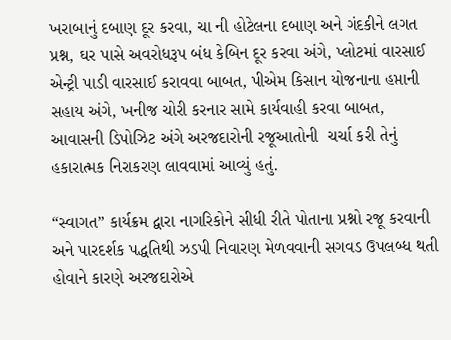ખરાબાનું દબાણ દૂર કરવા, ચા ની હોટેલના દબાણ અને ગંદકીને લગત પ્રશ્ન, ઘર પાસે અવરોધરૂપ બંધ કેબિન દૂર કરવા અંગે, પ્લોટમાં વારસાઈ એન્ટ્રી પાડી વારસાઈ કરાવવા બાબત, પીએમ કિસાન યોજનાના હપ્તાની સહાય અંગે, ખનીજ ચોરી કરનાર સામે કાર્યવાહી કરવા બાબત, આવાસની ડિપોઝિટ અંગે અરજદારોની રજૂઆતોની  ચર્ચા કરી તેનું હકારાત્મક નિરાકરણ લાવવામાં આવ્યું હતું.

“સ્વાગત” કાર્યક્રમ દ્વારા નાગરિકોને સીધી રીતે પોતાના પ્રશ્નો રજૂ કરવાની અને પારદર્શક પદ્ધતિથી ઝડપી નિવારણ મેળવવાની સગવડ ઉપલબ્ધ થતી હોવાને કારણે અરજદારોએ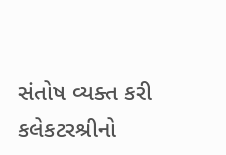સંતોષ વ્યક્ત કરી કલેકટરશ્રીનો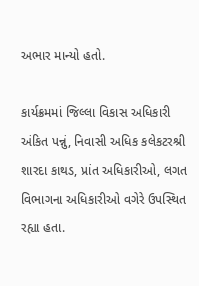અભાર માન્યો હતો.

કાર્યક્રમમાં જિલ્લા વિકાસ અધિકારી અંકિત પન્નું, નિવાસી અધિક કલેકટરશ્રી શારદા કાથડ, પ્રાંત અધિકારીઓ, લગત વિભાગના અધિકારીઓ વગેરે ઉપસ્થિત રહ્યા હતા.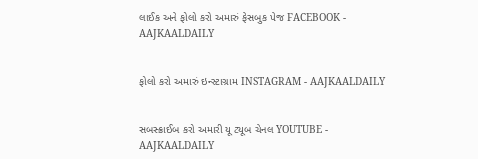લાઈક અને ફોલો કરો અમારું ફેસબુક પેજ FACEBOOK - AAJKAALDAILY


ફોલો કરો અમારું ઇન્સ્ટાગ્રામ INSTAGRAM - AAJKAALDAILY


સબસ્ક્રાઈબ કરો અમારી યૂ ટ્યૂબ ચેનલ YOUTUBE - AAJKAALDAILY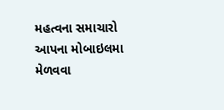મહત્વના સમાચારો આપના મોબાઇલમા મેળવવા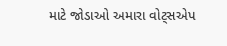માટે જોડાઓ અમારા વોટ્સએપ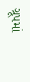ગ્રૂપમાં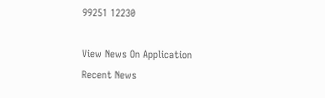99251 12230

View News On Application
Recent News